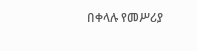በቀላሉ የመሥሪያ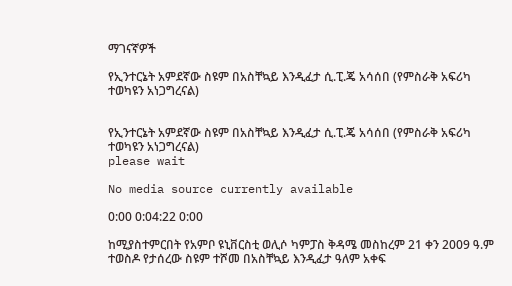ማገናኛዎች

የኢንተርኔት አምደኛው ስዩም በአስቸኳይ እንዲፈታ ሲ.ፒ.ጄ አሳሰበ (የምስራቅ አፍሪካ ተወካዩን አነጋግረናል)


የኢንተርኔት አምደኛው ስዩም በአስቸኳይ እንዲፈታ ሲ.ፒ.ጄ አሳሰበ (የምስራቅ አፍሪካ ተወካዩን አነጋግረናል)
please wait

No media source currently available

0:00 0:04:22 0:00

ከሚያስተምርበት የአምቦ ዩኒቨርስቲ ወሊሶ ካምፓስ ቅዳሜ መስከረም 21 ቀን 2009 ዓ.ም ተወስዶ የታሰረው ስዩም ተሾመ በአስቸኳይ እንዲፈታ ዓለም አቀፍ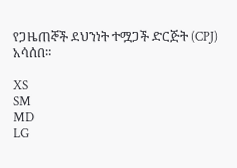የጋዜጠኞች ደህንነት ተሟጋች ድርጅት (CPJ) አሳሰበ።

XS
SM
MD
LG